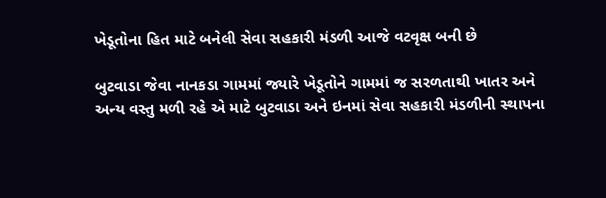ખેડૂતોના હિત માટે બનેલી સેવા સહકારી મંડળી આજે વટવૃક્ષ બની છે

બુટવાડા જેવા નાનકડા ગામમાં જ્યારે ખેડૂતોને ગામમાં જ સરળતાથી ખાતર અને અન્ય વસ્તુ મળી રહે એ માટે બુટવાડા અને ઇનમાં સેવા સહકારી મંડળીની સ્થાપના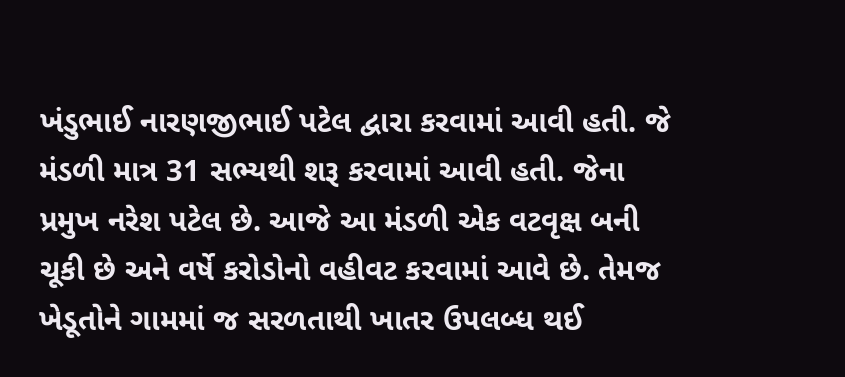ખંડુભાઈ નારણજીભાઈ પટેલ દ્વારા કરવામાં આવી હતી. જે મંડળી માત્ર 31 સભ્યથી શરૂ કરવામાં આવી હતી. જેના પ્રમુખ નરેશ પટેલ છે. આજે આ મંડળી એક વટવૃક્ષ બની ચૂકી છે અને વર્ષે કરોડોનો વહીવટ કરવામાં આવે છે. તેમજ ખેડૂતોને ગામમાં જ સરળતાથી ખાતર ઉપલબ્ધ થઈ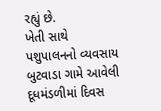રહ્યું છે.
ખેતી સાથે પશુપાલનનો વ્યવસાય
બુટવાડા ગામે આવેલી દૂધમંડળીમાં દિવસ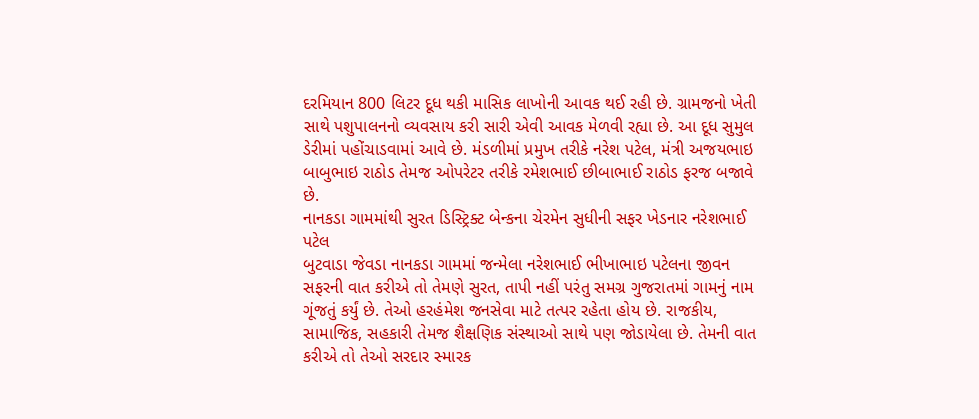દરમિયાન 800 લિટર દૂધ થકી માસિક લાખોની આવક થઈ રહી છે. ગ્રામજનો ખેતી સાથે પશુપાલનનો વ્યવસાય કરી સારી એવી આવક મેળવી રહ્યા છે. આ દૂધ સુમુલ ડેરીમાં પહોંચાડવામાં આવે છે. મંડળીમાં પ્રમુખ તરીકે નરેશ પટેલ, મંત્રી અજયભાઇ બાબુભાઇ રાઠોડ તેમજ ઓપરેટર તરીકે રમેશભાઈ છીબાભાઈ રાઠોડ ફરજ બજાવે છે.
નાનકડા ગામમાંથી સુરત ડિસ્ટ્રિક્ટ બેન્કના ચેરમેન સુધીની સફર ખેડનાર નરેશભાઈ પટેલ
બુટવાડા જેવડા નાનકડા ગામમાં જન્મેલા નરેશભાઈ ભીખાભાઇ પટેલના જીવન સફરની વાત કરીએ તો તેમણે સુરત, તાપી નહીં પરંતુ સમગ્ર ગુજરાતમાં ગામનું નામ ગૂંજતું કર્યું છે. તેઓ હરહંમેશ જનસેવા માટે તત્પર રહેતા હોય છે. રાજકીય, સામાજિક, સહકારી તેમજ શૈક્ષણિક સંસ્થાઓ સાથે પણ જોડાયેલા છે. તેમની વાત કરીએ તો તેઓ સરદાર સ્મારક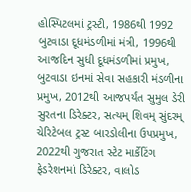હોસ્પિટલમાં ટ્રસ્ટી, 1986થી 1992 બુટવાડા દૂધમંડળીમાં મંત્રી, 1996થી આજદિન સુધી દૂધમંડળીમાં પ્રમુખ, બુટવાડા ઇનમાં સેવા સહકારી મંડળીના પ્રમુખ, 2012થી આજપર્યંત સુમુલ ડેરી સુરતના ડિરેક્ટર, સત્યમ્ શિવમ્ સુંદરમ્ ચેરિટેબલ ટ્રસ્ટ બારડોલીના ઉપપ્રમુખ, 2022થી ગુજરાત સ્ટેટ માર્કેટિંગ ફેડરેશનમાં ડિરેક્ટર, વાલોડ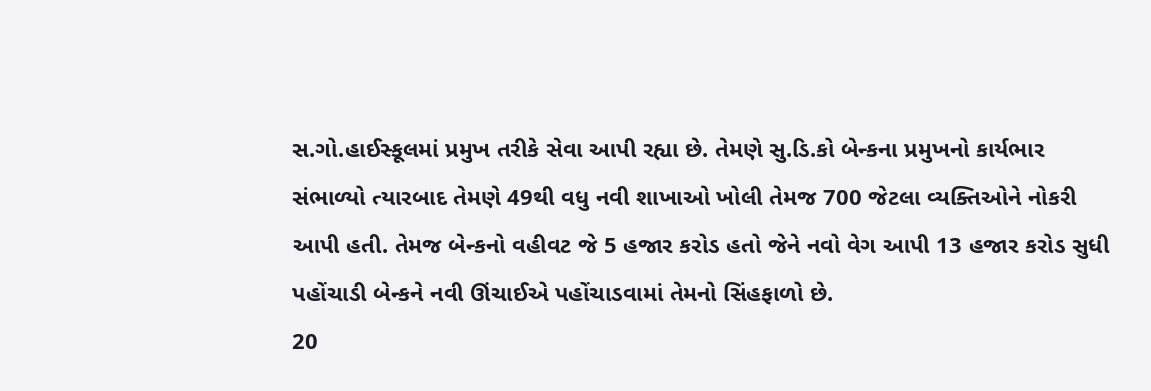સ.ગો.હાઈસ્કૂલમાં પ્રમુખ તરીકે સેવા આપી રહ્યા છે. તેમણે સુ.ડિ.કો બેન્કના પ્રમુખનો કાર્યભાર સંભાળ્યો ત્યારબાદ તેમણે 49થી વધુ નવી શાખાઓ ખોલી તેમજ 700 જેટલા વ્યક્તિઓને નોકરી આપી હતી. તેમજ બેન્કનો વહીવટ જે 5 હજાર કરોડ હતો જેને નવો વેગ આપી 13 હજાર કરોડ સુધી પહોંચાડી બેન્કને નવી ઊંચાઈએ પહોંચાડવામાં તેમનો સિંહફાળો છે.
20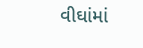વીઘાંમાં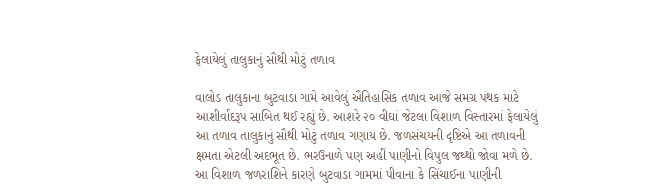ફેલાયેલું તાલુકાનું સૌથી મોટું તળાવ

વાલોડ તાલુકાના બુટવાડા ગામે આવેલું ઐતિહાસિક તળાવ આજે સમગ્ર પંથક માટે આશીર્વાદરૂપ સાબિત થઈ રહ્યું છે. આશરે ૨૦ વીઘાં જેટલા વિશાળ વિસ્તારમાં ફેલાયેલું આ તળાવ તાલુકાનું સૌથી મોટું તળાવ ગણાય છે. જળસંચયની દૃષ્ટિએ આ તળાવની ક્ષમતા એટલી અદભૂત છે. ભરઉનાળે પણ અહીં પાણીનો વિપુલ જથ્થો જોવા મળે છે. આ વિશાળ જળરાશિને કારણે બુટવાડા ગામમાં પીવાના કે સિંચાઈના પાણીની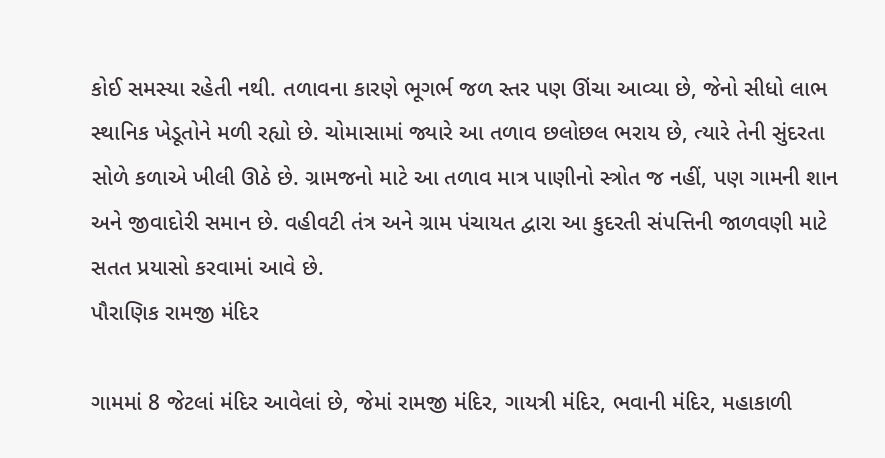કોઈ સમસ્યા રહેતી નથી. તળાવના કારણે ભૂગર્ભ જળ સ્તર પણ ઊંચા આવ્યા છે, જેનો સીધો લાભ સ્થાનિક ખેડૂતોને મળી રહ્યો છે. ચોમાસામાં જ્યારે આ તળાવ છલોછલ ભરાય છે, ત્યારે તેની સુંદરતા સોળે કળાએ ખીલી ઊઠે છે. ગ્રામજનો માટે આ તળાવ માત્ર પાણીનો સ્ત્રોત જ નહીં, પણ ગામની શાન અને જીવાદોરી સમાન છે. વહીવટી તંત્ર અને ગ્રામ પંચાયત દ્વારા આ કુદરતી સંપત્તિની જાળવણી માટે સતત પ્રયાસો કરવામાં આવે છે.
પૌરાણિક રામજી મંદિર

ગામમાં 8 જેટલાં મંદિર આવેલાં છે, જેમાં રામજી મંદિર, ગાયત્રી મંદિર, ભવાની મંદિર, મહાકાળી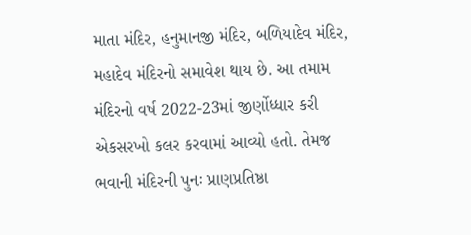માતા મંદિર, હનુમાનજી મંદિર, બળિયાદેવ મંદિર, મહાદેવ મંદિરનો સમાવેશ થાય છે. આ તમામ મંદિરનો વર્ષ 2022-23માં જીર્ણોધ્ધાર કરી એકસરખો કલર કરવામાં આવ્યો હતો. તેમજ ભવાની મંદિરની પુનઃ પ્રાણપ્રતિષ્ઠા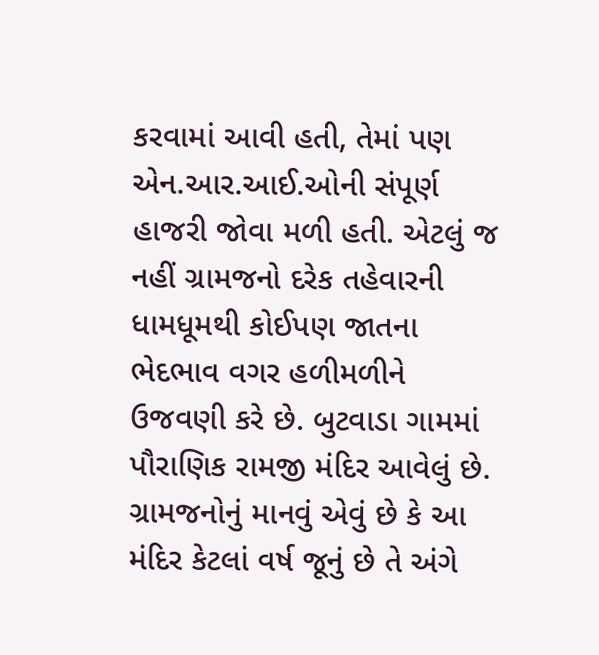કરવામાં આવી હતી, તેમાં પણ એન.આર.આઈ.ઓની સંપૂર્ણ હાજરી જોવા મળી હતી. એટલું જ નહીં ગ્રામજનો દરેક તહેવારની ધામધૂમથી કોઈપણ જાતના ભેદભાવ વગર હળીમળીને ઉજવણી કરે છે. બુટવાડા ગામમાં પૌરાણિક રામજી મંદિર આવેલું છે. ગ્રામજનોનું માનવું એવું છે કે આ મંદિર કેટલાં વર્ષ જૂનું છે તે અંગે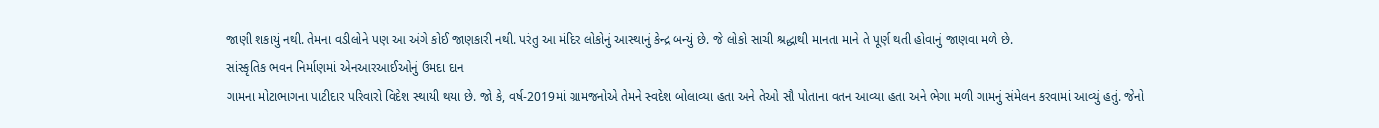જાણી શકાયું નથી. તેમના વડીલોને પણ આ અંગે કોઈ જાણકારી નથી. પરંતુ આ મંદિર લોકોનું આસ્થાનું કેન્દ્ર બન્યું છે. જે લોકો સાચી શ્રદ્ધાથી માનતા માને તે પૂર્ણ થતી હોવાનું જાણવા મળે છે.
સાંસ્કૃતિક ભવન નિર્માણમાં એનઆરઆઈઓનું ઉમદા દાન
ગામના મોટાભાગના પાટીદાર પરિવારો વિદેશ સ્થાયી થયા છે. જો કે, વર્ષ-2019માં ગ્રામજનોએ તેમને સ્વદેશ બોલાવ્યા હતા અને તેઓ સૌ પોતાના વતન આવ્યા હતા અને ભેગા મળી ગામનું સંમેલન કરવામાં આવ્યું હતું. જેનો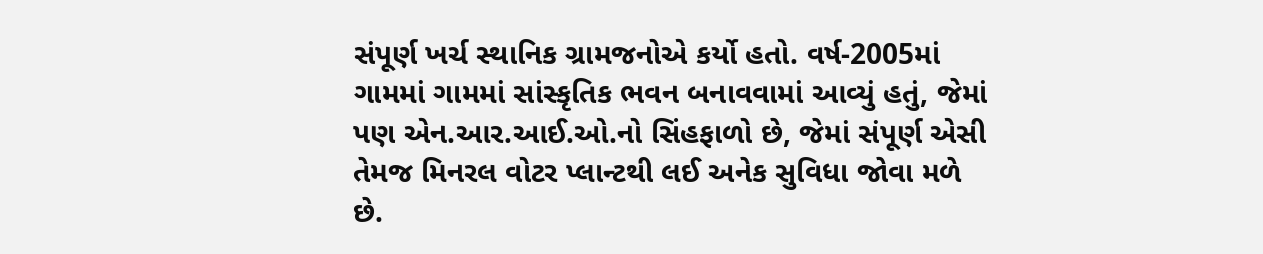સંપૂર્ણ ખર્ચ સ્થાનિક ગ્રામજનોએ કર્યો હતો. વર્ષ-2005માં ગામમાં ગામમાં સાંસ્કૃતિક ભવન બનાવવામાં આવ્યું હતું, જેમાં પણ એન.આર.આઈ.ઓ.નો સિંહફાળો છે, જેમાં સંપૂર્ણ એસી તેમજ મિનરલ વોટર પ્લાન્ટથી લઈ અનેક સુવિધા જોવા મળે છે.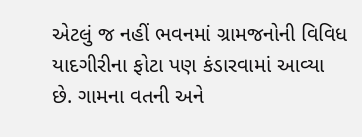એટલું જ નહીં ભવનમાં ગ્રામજનોની વિવિધ યાદગીરીના ફોટા પણ કંડારવામાં આવ્યા છે. ગામના વતની અને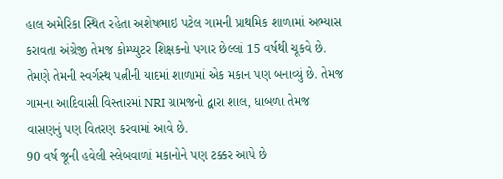હાલ અમેરિકા સ્થિત રહેતા અશેષભાઇ પટેલ ગામની પ્રાથમિક શાળામાં અભ્યાસ કરાવતા અંગ્રેજી તેમજ કોમ્પ્યુટર શિક્ષકનો પગાર છેલ્લાં 15 વર્ષથી ચૂકવે છે. તેમણે તેમની સ્વર્ગસ્થ પત્નીની યાદમાં શાળામાં એક મકાન પણ બનાવ્યું છે. તેમજ ગામના આદિવાસી વિસ્તારમાં NRI ગ્રામજનો દ્વારા શાલ, ધાબળા તેમજ વાસણનું પણ વિતરણ કરવામાં આવે છે.
90 વર્ષ જૂની હવેલી સ્લેબવાળાં મકાનોને પણ ટક્કર આપે છે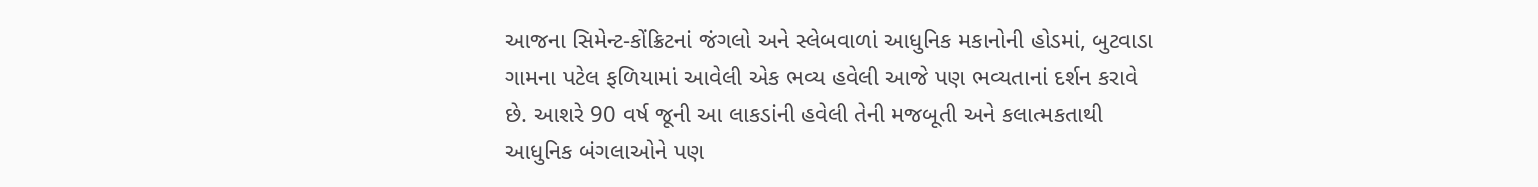આજના સિમેન્ટ-કોંક્રિટનાં જંગલો અને સ્લેબવાળાં આધુનિક મકાનોની હોડમાં, બુટવાડા ગામના પટેલ ફળિયામાં આવેલી એક ભવ્ય હવેલી આજે પણ ભવ્યતાનાં દર્શન કરાવે છે. આશરે 90 વર્ષ જૂની આ લાકડાંની હવેલી તેની મજબૂતી અને કલાત્મકતાથી આધુનિક બંગલાઓને પણ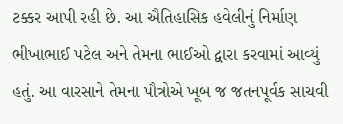ટક્કર આપી રહી છે. આ ઐતિહાસિક હવેલીનું નિર્માણ ભીખાભાઈ પટેલ અને તેમના ભાઈઓ દ્વારા કરવામાં આવ્યું હતું. આ વારસાને તેમના પૌત્રોએ ખૂબ જ જતનપૂર્વક સાચવી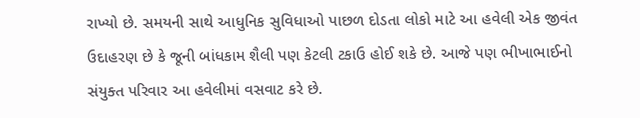રાખ્યો છે. સમયની સાથે આધુનિક સુવિધાઓ પાછળ દોડતા લોકો માટે આ હવેલી એક જીવંત ઉદાહરણ છે કે જૂની બાંધકામ શૈલી પણ કેટલી ટકાઉ હોઈ શકે છે. આજે પણ ભીખાભાઈનો સંયુક્ત પરિવાર આ હવેલીમાં વસવાટ કરે છે.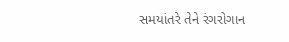સમયાંતરે તેને રંગરોગાન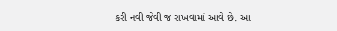કરી નવી જેવી જ રાખવામાં આવે છે. આ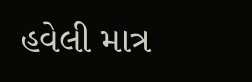હવેલી માત્ર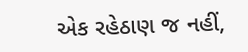એક રહેઠાણ જ નહીં,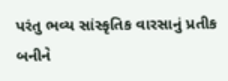પરંતુ ભવ્ય સાંસ્કૃતિક વારસાનું પ્રતીક બનીને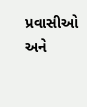પ્રવાસીઓ અને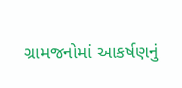ગ્રામજનોમાં આકર્ષણનું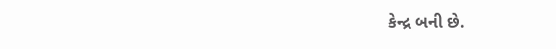કેન્દ્ર બની છે.